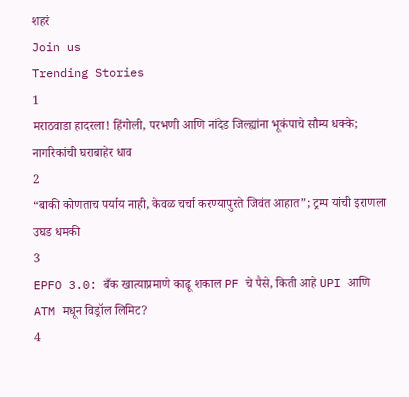शहरं
Join us
Trending Stories
1
मराठवाडा हादरला! हिंगोली, परभणी आणि नांदेड जिल्ह्यांना भूकंपाचे सौम्य धक्के; नागरिकांची घराबाहेर धाव
2
“बाकी कोणताच पर्याय नाही, केवळ चर्चा करण्यापुरते जिवंत आहात”; ट्रम्प यांची इराणला उघड धमकी
3
EPFO 3.0: बँक खात्याप्रमाणे काढू शकाल PF चे पैसे, किती आहे UPI आणि ATM मधून विड्रॉल लिमिट?
4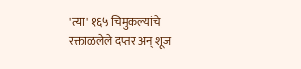'त्या' १६५ चिमुकल्यांचे रक्ताळलेले दप्तर अन् शूज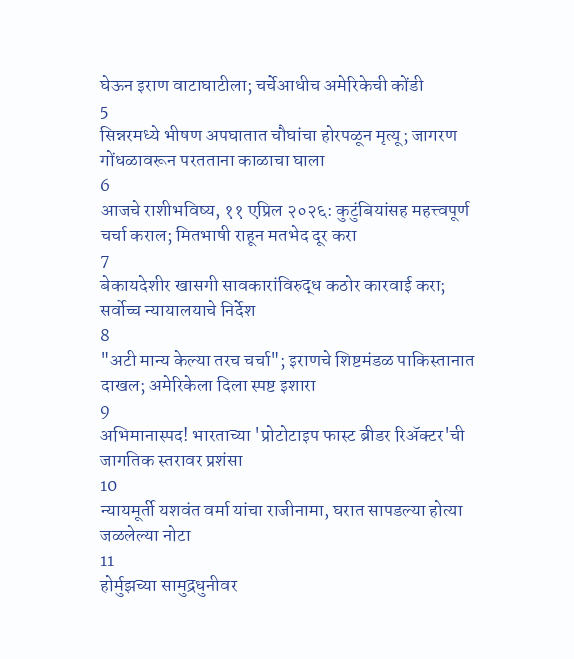घेऊन इराण वाटाघाटीला; चर्चेआधीच अमेरिकेची कोंडी
5
सिन्नरमध्ये भीषण अपघातात चौघांचा होरपळून मृत्यू; जागरण गोंधळावरून परतताना काळाचा घाला
6
आजचे राशीभविष्य, ११ एप्रिल २०२६: कुटुंबियांसह महत्त्वपूर्ण चर्चा कराल; मितभाषी राहून मतभेद दूर करा
7
बेकायदेशीर खासगी सावकारांविरुद्ध कठोर कारवाई करा; सर्वोच्च न्यायालयाचे निर्देश
8
"अटी मान्य केल्या तरच चर्चा"; इराणचे शिष्टमंडळ पाकिस्तानात दाखल; अमेरिकेला दिला स्पष्ट इशारा
9
अभिमानास्पद! भारताच्या 'प्रोटोटाइप फास्ट ब्रीडर रिॲक्टर'ची जागतिक स्तरावर प्रशंसा
10
न्यायमूर्ती यशवंत वर्मा यांचा राजीनामा, घरात सापडल्या होत्या जळलेल्या नोटा
11
होर्मुझच्या सामुद्रधुनीवर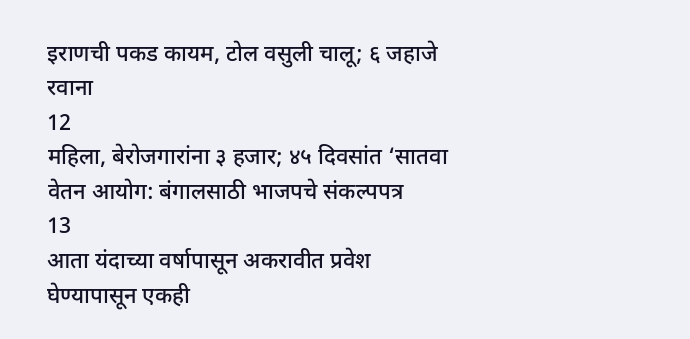इराणची पकड कायम, टोल वसुली चालू; ६ जहाजे रवाना
12
महिला, बेरोजगारांना ३ हजार; ४५ दिवसांत ‘सातवा वेतन आयोग: बंगालसाठी भाजपचे संकल्पपत्र
13
आता यंदाच्या वर्षापासून अकरावीत प्रवेश घेण्यापासून एकही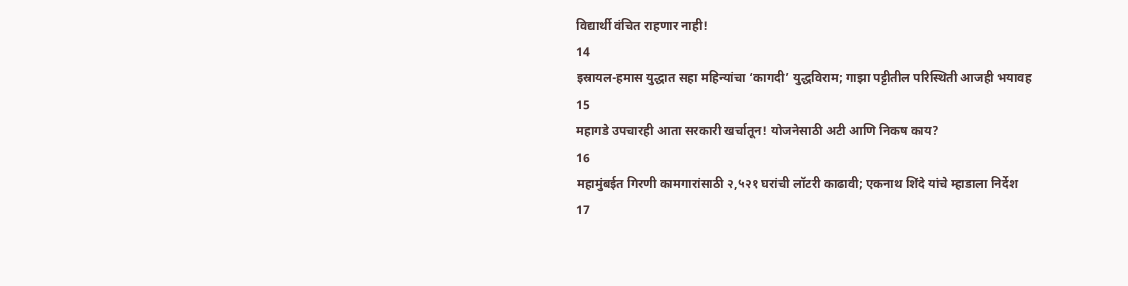विद्यार्थी वंचित राहणार नाही!
14
इस्रायल-हमास युद्धात सहा महिन्यांचा ‘कागदी’ युद्धविराम; गाझा पट्टीतील परिस्थिती आजही भयावह
15
महागडे उपचारही आता सरकारी खर्चातून! योजनेसाठी अटी आणि निकष काय?
16
महामुंबईत गिरणी कामगारांसाठी २,५२१ घरांची लॉटरी काढावी; एकनाथ शिंदे यांचे म्हाडाला निर्देश
17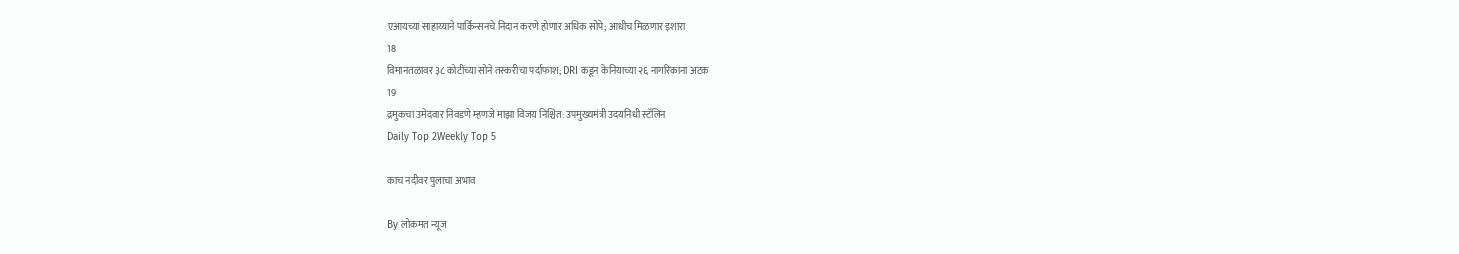एआयच्या साहाय्याने पार्किन्सनचे निदान करणे होणार अधिक सोपे; आधीच मिळणार इशारा
18
विमानतळावर ३८ कोटींच्या सोने तस्करीचा पर्दाफाश; DRI कडून केनियाच्या २६ नागरिकांना अटक
19
द्रमुकचा उमेदवार निवडणे म्हणजे माझा विजय निश्चित: उपमुख्यमंत्री उदयनिधी स्टॅलिन
Daily Top 2Weekly Top 5

काच नदीवर पुलाचा अभाव

By लोकमत न्यूज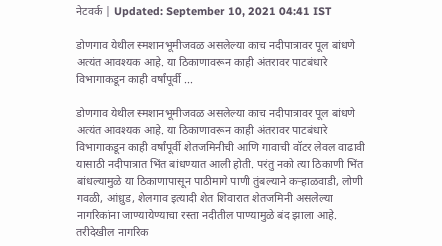नेटवर्क | Updated: September 10, 2021 04:41 IST

डोणगाव येथील स्मशानभूमीजवळ असलेल्या काच नदीपात्रावर पूल बांधणे अत्यंत आवश्यक आहे. या ठिकाणावरून काही अंतरावर पाटबंधारे विभागाकडून काही वर्षांपूर्वी ...

डोणगाव येथील स्मशानभूमीजवळ असलेल्या काच नदीपात्रावर पूल बांधणे अत्यंत आवश्यक आहे. या ठिकाणावरून काही अंतरावर पाटबंधारे विभागाकडून काही वर्षांपूर्वी शेतजमिनीची आणि गावाची वॉटर लेवल वाढावी यासाठी नदीपात्रात भिंत बांधण्यात आली होती. परंतु नको त्या ठिकाणी भिंत बांधल्यामुळे या ठिकाणापासून पाठीमागे पाणी तुंबल्याने कऱ्हाळवाडी, लोणी गवळी, आंध्रुड, शेलगाव इत्यादी शेत शिवारात शेतजमिनी असलेल्या नागरिकांना जाण्यायेण्याचा रस्ता नदीतील पाण्यामुळे बंद झाला आहे. तरीदेखील नागरिक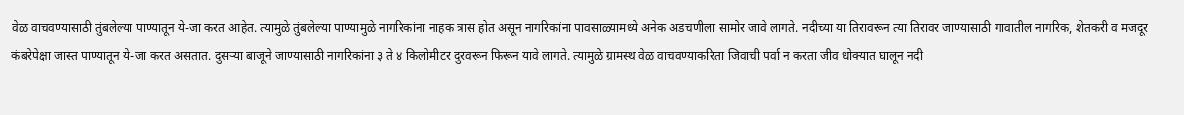वेळ वाचवण्यासाठी तुंबलेल्या पाण्यातून ये-जा करत आहेत. त्यामुळे तुंबलेल्या पाण्यामुळे नागरिकांना नाहक त्रास होत असून नागरिकांना पावसाळ्यामध्ये अनेक अडचणीला सामोर जावे लागते. नदीच्या या तिरावरून त्या तिरावर जाण्यासाठी गावातील नागरिक, शेतकरी व मजदूर कंबरेपेक्षा जास्त पाण्यातून ये-जा करत असतात. दुसऱ्या बाजूने जाण्यासाठी नागरिकांना ३ ते ४ किलोमीटर दुरवरून फिरून यावे लागते. त्यामुळे ग्रामस्थ वेळ वाचवण्याकरिता जिवाची पर्वा न करता जीव धोक्यात घालून नदी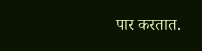पार करतात.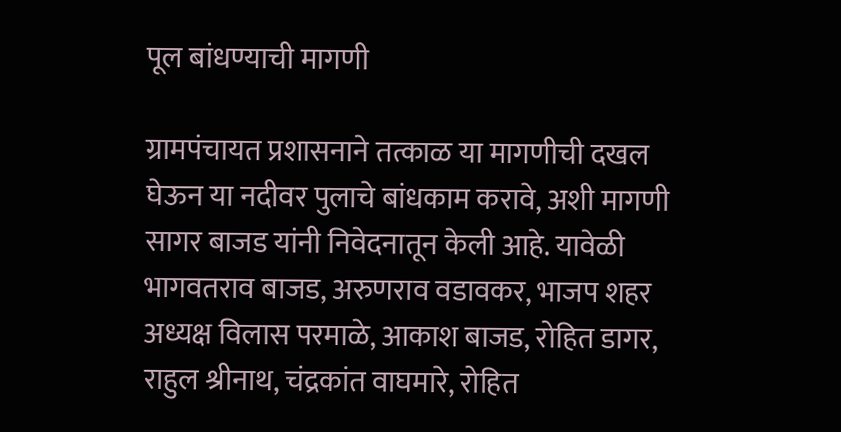पूल बांधण्याची मागणी

ग्रामपंचायत प्रशासनाने तत्काळ या मागणीची दखल घेऊन या नदीवर पुलाचे बांधकाम करावे, अशी मागणी सागर बाजड यांनी निवेदनातून केली आहे. यावेळी भागवतराव बाजड, अरुणराव वडावकर, भाजप शहर अध्यक्ष विलास परमाळे, आकाश बाजड, रोहित डागर, राहुल श्रीनाथ, चंद्रकांत वाघमारे, रोहित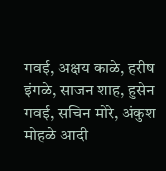गवई, अक्षय काळे, हरीष इंगळे, साजन शाह, हुसेन गवई, सचिन मोरे, अंकुश मोहळे आदी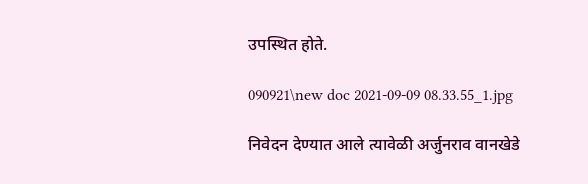उपस्थित होते.

090921\new doc 2021-09-09 08.33.55_1.jpg

निवेदन देण्यात आले त्यावेळी अर्जुनराव वानखेडे